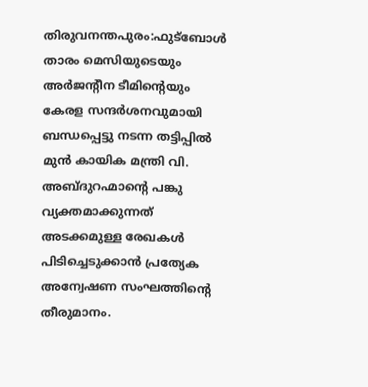തിരുവനന്തപുരം:ഫുട്ബോൾ താരം മെസിയുടെയും അർജന്റീന ടീമിന്റെയും കേരള സന്ദർശനവുമായി ബന്ധപ്പെട്ടു നടന്ന തട്ടിപ്പിൽ മുൻ കായിക മന്ത്രി വി. അബ്ദുറഹ്മാന്റെ പങ്കു വ്യക്തമാക്കുന്നത് അടക്കമുള്ള രേഖകൾ പിടിച്ചെടുക്കാൻ പ്രത്യേക അന്വേഷണ സംഘത്തിന്റെ തീരുമാനം.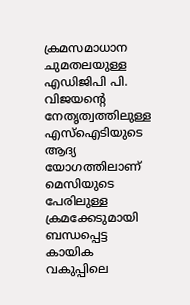ക്രമസമാധാന ചുമതലയുള്ള എഡിജിപി പി. വിജയന്റെ നേതൃത്വത്തിലുള്ള എസ്ഐടിയുടെ ആദ്യ യോഗത്തിലാണ് മെസിയുടെ പേരിലുള്ള ക്രമക്കേടുമായി ബന്ധപ്പെട്ട കായിക വകുപ്പിലെ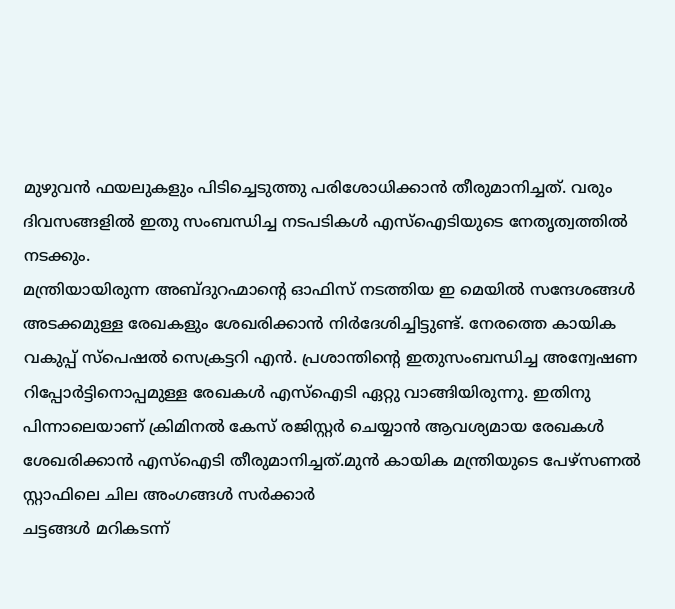മുഴുവൻ ഫയലുകളും പിടിച്ചെടുത്തു പരിശോധിക്കാൻ തീരുമാനിച്ചത്. വരും ദിവസങ്ങളിൽ ഇതു സംബന്ധിച്ച നടപടികൾ എസ്ഐടിയുടെ നേതൃത്വത്തിൽ നടക്കും.
മന്ത്രിയായിരുന്ന അബ്ദുറഹ്മാന്റെ ഓഫിസ് നടത്തിയ ഇ മെയിൽ സന്ദേശങ്ങൾ അടക്കമുള്ള രേഖകളും ശേഖരിക്കാൻ നിർദേശിച്ചിട്ടുണ്ട്. നേരത്തെ കായിക വകുപ്പ് സ്പെഷൽ സെക്രട്ടറി എൻ. പ്രശാന്തിന്റെ ഇതുസംബന്ധിച്ച അന്വേഷണ റിപ്പോർട്ടിനൊപ്പമുള്ള രേഖകൾ എസ്ഐടി ഏറ്റു വാങ്ങിയിരുന്നു. ഇതിനു പിന്നാലെയാണ് ക്രിമിനൽ കേസ് രജിസ്റ്റർ ചെയ്യാൻ ആവശ്യമായ രേഖകൾ ശേഖരിക്കാൻ എസ്ഐടി തീരുമാനിച്ചത്.മുൻ കായിക മന്ത്രിയുടെ പേഴ്സണൽ സ്റ്റാഫിലെ ചില അംഗങ്ങൾ സർക്കാർ
ചട്ടങ്ങൾ മറികടന്ന്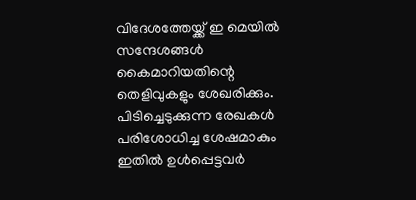വിദേശത്തേയ്ക്ക് ഇ മെയിൽ സന്ദേശങ്ങൾ കൈമാറിയതിന്റെ തെളിവുകളും ശേഖരിക്കും. പിടിച്ചെടുക്കുന്ന രേഖകൾ പരിശോധിച്ച ശേഷമാകും ഇതിൽ ഉൾപ്പെട്ടവർ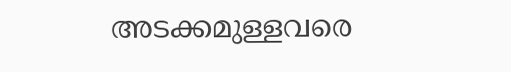അടക്കമുള്ളവരെ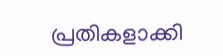പ്രതികളാക്കി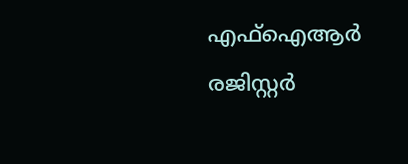എഫ്ഐആർ രജിസ്റ്റർ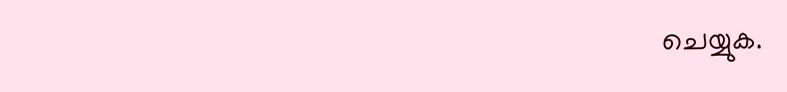ചെയ്യുക.